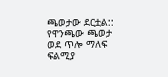ጫወታው ደርቷል:: የዋንጫው ጫወታ ወደ ጥሎ ማለፍ ፍልሚያ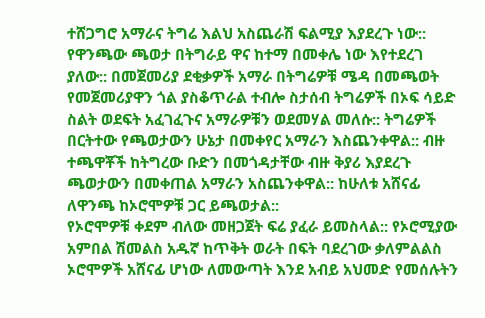ተሸጋግሮ አማራና ትግሬ እልህ አስጨራሽ ፍልሚያ እያደረጉ ነው:: የዋንጫው ጫወታ በትግራይ ዋና ከተማ በመቀሌ ነው እየተደረገ ያለው:: በመጀመሪያ ደቂቃዎች አማራ በትግሬዎቹ ሜዳ በመጫወት የመጀመሪያዋን ጎል ያስቆጥራል ተብሎ ስታሰብ ትግሬዎች በኦፍ ሳይድ ስልት ወደፍት አፈገፈጉና አማራዎቹን ወደመሃል መለሱ:: ትግሬዎች በርትተው የጫወታውን ሁኔታ በመቀየር አማራን እስጨንቀዋል:: ብዙ ተጫዋቾች ከትግረው ቡድን በመጎዳታቸው ብዙ ቅያሪ እያደረጉ ጫወታውን በመቀጠል አማራን አስጨንቀዋል:: ከሁለቱ አሸናፊ ለዋንጫ ከኦሮሞዎቹ ጋር ይጫወታል::
የኦሮሞዎቹ ቀደም ብለው መዘጋጀት ፍሬ ያፈራ ይመስላል:: የኦሮሚያው አምበል ሽመልስ አዱኛ ከጥቅት ወራት በፍት ባደረገው ቃለምልልስ ኦሮሞዎች አሸናፊ ሆነው ለመውጣት እንደ አብይ አህመድ የመሰሉትን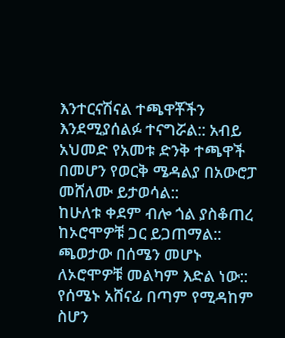እንተርናሽናል ተጫዋቾችን እንደሚያሰልፉ ተናግሯል:: አብይ አህመድ የአመቱ ድንቅ ተጫዋች በመሆን የወርቅ ሜዳልያ በአውሮፓ መሸለሙ ይታወሳል::
ከሁለቱ ቀደም ብሎ ጎል ያስቆጠረ ከኦሮሞዎቹ ጋር ይጋጠማል:: ጫወታው በሰሜን መሆኑ ለኦሮሞዎቹ መልካም እድል ነው:: የሰሜኑ አሸናፊ በጣም የሚዳከም ስሆን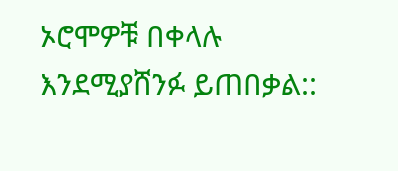ኦሮሞዎቹ በቀላሉ እንደሚያሸንፉ ይጠበቃል::